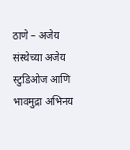ठाणे – अजेय संस्थेच्या अजेय स्टुडिओज आणि भावमुद्रा अभिनय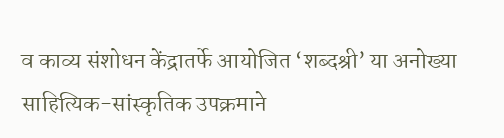व काव्य संशोधन केंद्रातर्फे आयोजित ‘शब्दश्री’ या अनोख्या साहित्यिक-सांस्कृतिक उपक्रमाने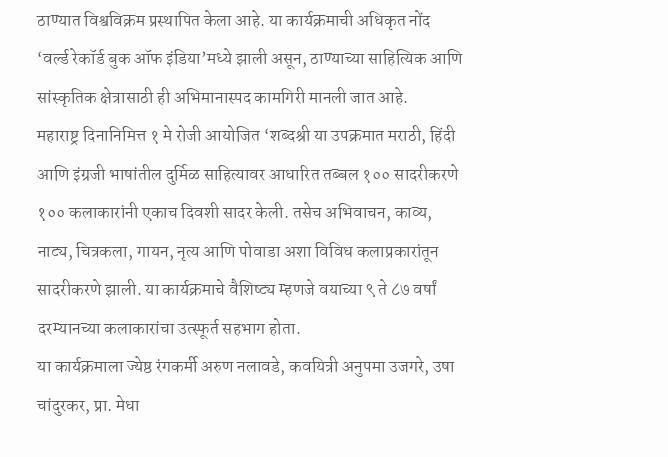ठाण्यात विश्वविक्रम प्रस्थापित केला आहे. या कार्यक्रमाची अधिकृत नोंद ‘वर्ल्ड रेकॉर्ड बुक ऑफ इंडिया’मध्ये झाली असून, ठाण्याच्या साहित्यिक आणि सांस्कृतिक क्षेत्रासाठी ही अभिमानास्पद कामगिरी मानली जात आहे.
महाराष्ट्र दिनानिमित्त १ मे रोजी आयोजित ‘शब्दश्री या उपक्रमात मराठी, हिंदी आणि इंग्रजी भाषांतील दुर्मिळ साहित्यावर आधारित तब्बल १०० सादरीकरणे १०० कलाकारांनी एकाच दिवशी सादर केली. तसेच अभिवाचन, काव्य, नाट्य, चित्रकला, गायन, नृत्य आणि पोवाडा अशा विविध कलाप्रकारांतून सादरीकरणे झाली. या कार्यक्रमाचे वैशिष्ट्य म्हणजे वयाच्या ९ ते ८७ वर्षां दरम्यानच्या कलाकारांचा उत्स्फूर्त सहभाग होता.
या कार्यक्रमाला ज्येष्ठ रंगकर्मी अरुण नलावडे, कवयित्री अनुपमा उजगरे, उषा चांदुरकर, प्रा. मेधा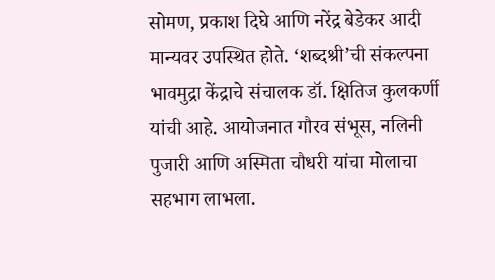सोमण, प्रकाश दिघे आणि नरेंद्र बेडेकर आदी मान्यवर उपस्थित होते. ‘शब्दश्री’ची संकल्पना भावमुद्रा केंद्राचे संचालक डॉ. क्षितिज कुलकर्णी यांची आहे. आयोजनात गौरव संभूस, नलिनी पुजारी आणि अस्मिता चौधरी यांचा मोलाचा सहभाग लाभला.